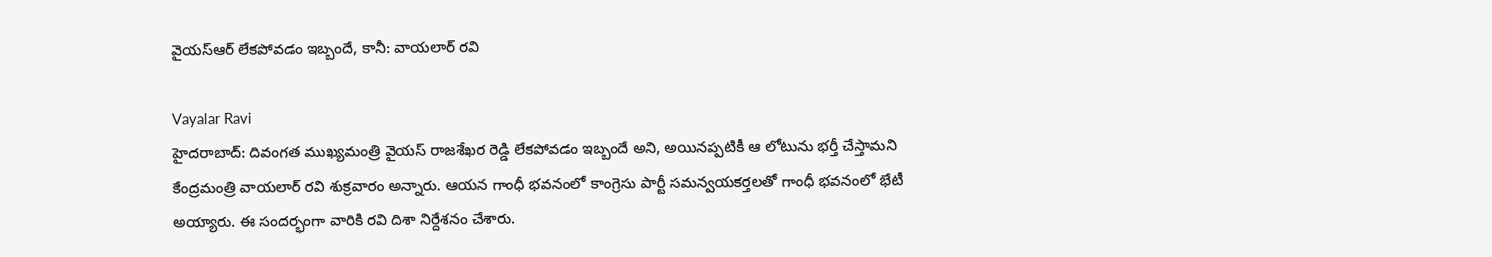వైయస్ఆర్ లేకపోవడం ఇబ్బందే, కానీ: వాయలార్ రవి

Vayalar Ravi
హైదరాబాద్: దివంగత ముఖ్యమంత్రి వైయస్ రాజశేఖర రెడ్డి లేకపోవడం ఇబ్బందే అని, అయినప్పటికీ ఆ లోటును భర్తీ చేస్తామని కేంద్రమంత్రి వాయలార్ రవి శుక్రవారం అన్నారు. ఆయన గాంధీ భవనంలో కాంగ్రెసు పార్టీ సమన్వయకర్తలతో గాంధీ భవనంలో భేటీ అయ్యారు. ఈ సందర్భంగా వారికి రవి దిశా నిర్దేశనం చేశారు.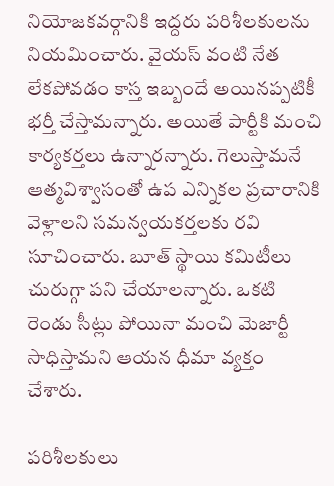నియోజకవర్గానికి ఇద్దరు పరిశీలకులను నియమించారు. వైయస్ వంటి నేత లేకపోవడం కాస్త ఇబ్బందే అయినప్పటికీ భర్తీ చేస్తామన్నారు. అయితే పార్టీకి మంచి కార్యకర్తలు ఉన్నారన్నారు. గెలుస్తామనే ఆత్మవిశ్వాసంతో ఉప ఎన్నికల ప్రచారానికి వెళ్లాలని సమన్వయకర్తలకు రవి సూచించారు. బూత్ స్థాయి కమిటీలు చురుగ్గా పని చేయాలన్నారు. ఒకటి రెండు సీట్లు పోయినా మంచి మెజార్టీ సాధిస్తామని ఆయన ధీమా వ్యక్తం చేశారు.

పరిశీలకులు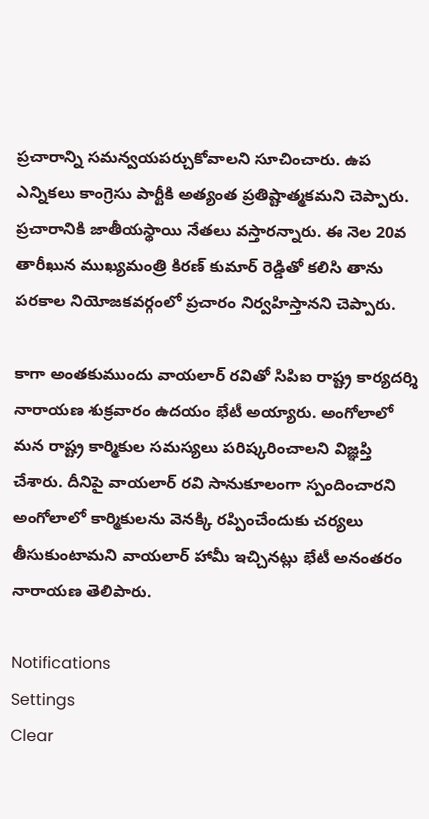ప్రచారాన్ని సమన్వయపర్చుకోవాలని సూచించారు. ఉప ఎన్నికలు కాంగ్రెసు పార్టీకి అత్యంత ప్రతిష్టాత్మకమని చెప్పారు. ప్రచారానికి జాతీయస్థాయి నేతలు వస్తారన్నారు. ఈ నెల 20వ తారీఖున ముఖ్యమంత్రి కిరణ్ కుమార్ రెడ్డితో కలిసి తాను పరకాల నియోజకవర్గంలో ప్రచారం నిర్వహిస్తానని చెప్పారు.

కాగా అంతకుముందు వాయలార్ రవితో సిపిఐ రాష్ట్ర కార్యదర్శి నారాయణ శుక్రవారం ఉదయం భేటీ అయ్యారు. అంగోలాలో మన రాష్ట్ర కార్మికుల సమస్యలు పరిష్కరించాలని విజ్ఞప్తి చేశారు. దీనిపై వాయలార్ రవి సానుకూలంగా స్పందించారని అంగోలాలో కార్మికులను వెనక్కి రప్పించేందుకు చర్యలు తీసుకుంటామని వాయలార్ హామీ ఇచ్చినట్లు భేటీ అనంతరం నారాయణ తెలిపారు.

Notifications
Settings
Clear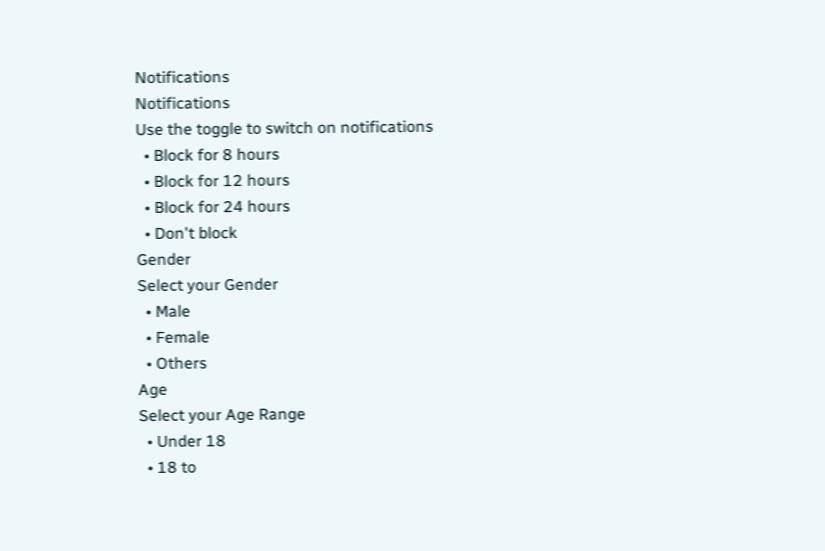Notifications
Notifications
Use the toggle to switch on notifications
  • Block for 8 hours
  • Block for 12 hours
  • Block for 24 hours
  • Don't block
Gender
Select your Gender
  • Male
  • Female
  • Others
Age
Select your Age Range
  • Under 18
  • 18 to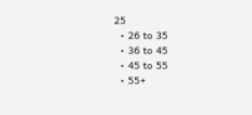25
  • 26 to 35
  • 36 to 45
  • 45 to 55
  • 55+